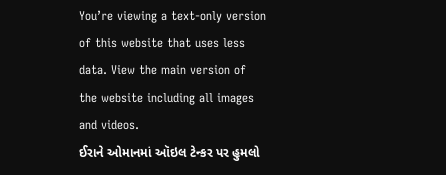You’re viewing a text-only version of this website that uses less data. View the main version of the website including all images and videos.
ઈરાને ઓમાનમાં ઑઇલ ટેન્કર પર હુમલો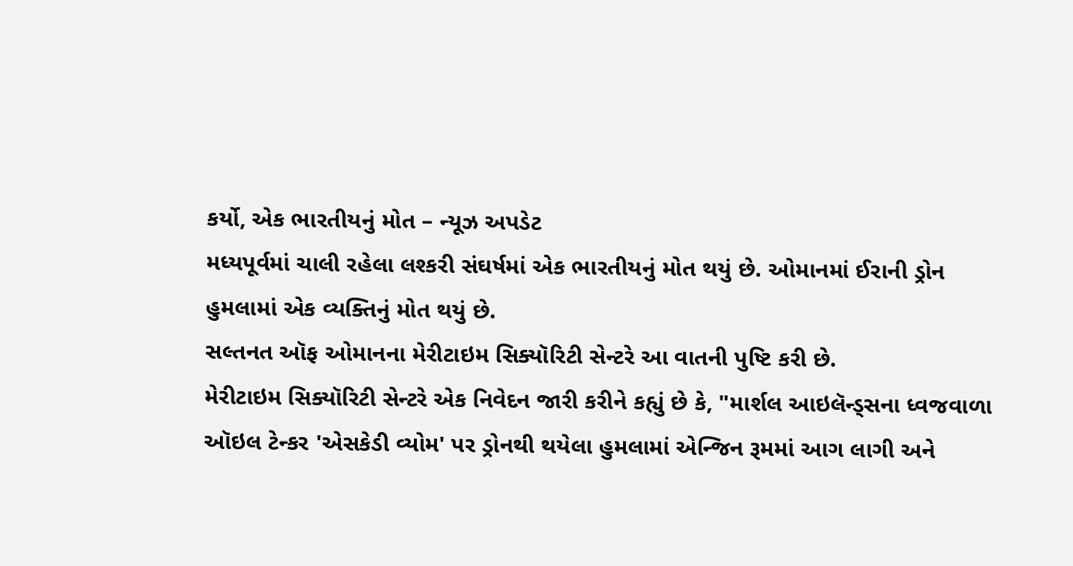કર્યો, એક ભારતીયનું મોત – ન્યૂઝ અપડેટ
મધ્યપૂર્વમાં ચાલી રહેલા લશ્કરી સંઘર્ષમાં એક ભારતીયનું મોત થયું છે. ઓમાનમાં ઈરાની ડ્રોન હુમલામાં એક વ્યક્તિનું મોત થયું છે.
સલ્તનત ઑફ ઓમાનના મેરીટાઇમ સિક્યૉરિટી સેન્ટરે આ વાતની પુષ્ટિ કરી છે.
મેરીટાઇમ સિક્યૉરિટી સેન્ટરે એક નિવેદન જારી કરીને કહ્યું છે કે, "માર્શલ આઇલૅન્ડ્સના ધ્વજવાળા ઑઇલ ટેન્કર 'એસકેડી વ્યોમ' પર ડ્રોનથી થયેલા હુમલામાં એન્જિન રૂમમાં આગ લાગી અને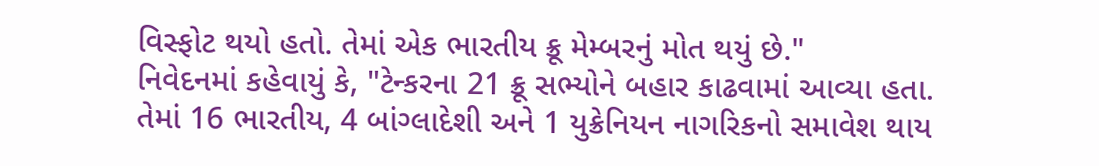વિસ્ફોટ થયો હતો. તેમાં એક ભારતીય ક્રૂ મેમ્બરનું મોત થયું છે."
નિવેદનમાં કહેવાયું કે, "ટેન્કરના 21 ક્રૂ સભ્યોને બહાર કાઢવામાં આવ્યા હતા. તેમાં 16 ભારતીય, 4 બાંગ્લાદેશી અને 1 યુક્રેનિયન નાગરિકનો સમાવેશ થાય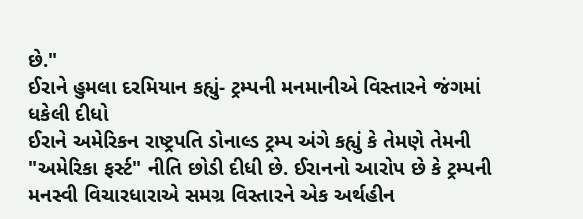છે."
ઈરાને હુમલા દરમિયાન કહ્યું- ટ્રમ્પની મનમાનીએ વિસ્તારને જંગમાં ધકેલી દીધો
ઈરાને અમેરિકન રાષ્ટ્રપતિ ડોનાલ્ડ ટ્રમ્પ અંગે કહ્યું કે તેમણે તેમની "અમેરિકા ફર્સ્ટ" નીતિ છોડી દીધી છે. ઈરાનનો આરોપ છે કે ટ્રમ્પની મનસ્વી વિચારધારાએ સમગ્ર વિસ્તારને એક અર્થહીન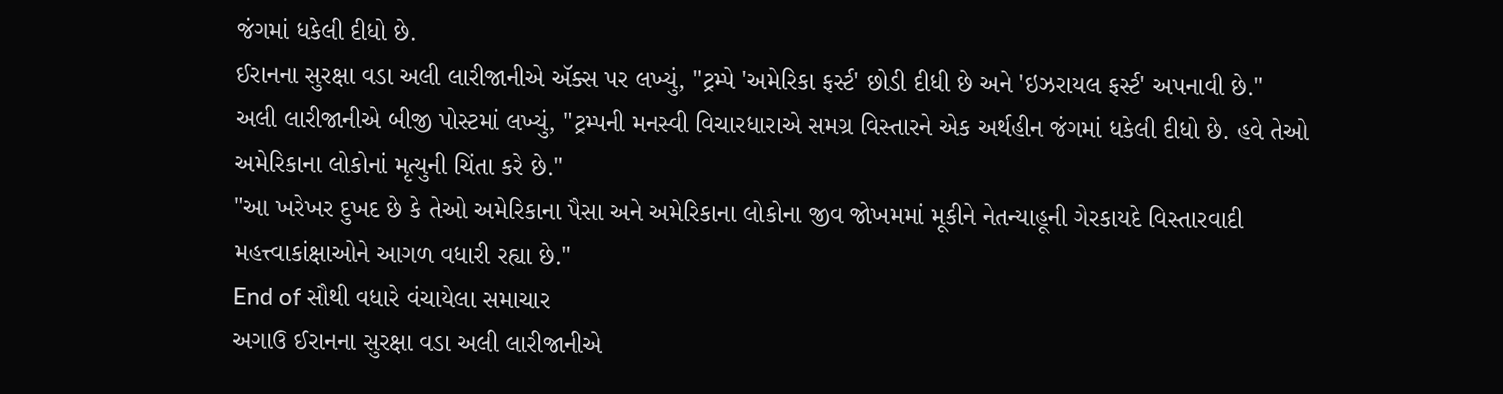જંગમાં ધકેલી દીધો છે.
ઈરાનના સુરક્ષા વડા અલી લારીજાનીએ ઍક્સ પર લખ્યું, "ટ્રમ્પે 'અમેરિકા ફર્સ્ટ' છોડી દીધી છે અને 'ઇઝરાયલ ફર્સ્ટ' અપનાવી છે."
અલી લારીજાનીએ બીજી પોસ્ટમાં લખ્યું, "ટ્રમ્પની મનસ્વી વિચારધારાએ સમગ્ર વિસ્તારને એક અર્થહીન જંગમાં ધકેલી દીધો છે. હવે તેઓ અમેરિકાના લોકોનાં મૃત્યુની ચિંતા કરે છે."
"આ ખરેખર દુખદ છે કે તેઓ અમેરિકાના પૈસા અને અમેરિકાના લોકોના જીવ જોખમમાં મૂકીને નેતન્યાહૂની ગેરકાયદે વિસ્તારવાદી મહત્ત્વાકાંક્ષાઓને આગળ વધારી રહ્યા છે."
End of સૌથી વધારે વંચાયેલા સમાચાર
અગાઉ ઈરાનના સુરક્ષા વડા અલી લારીજાનીએ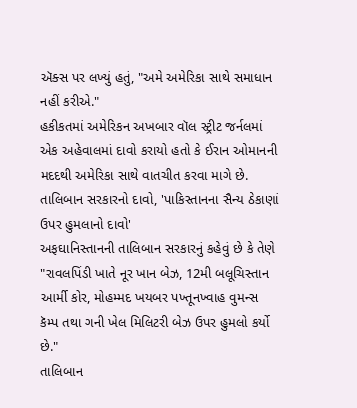ઍક્સ પર લખ્યું હતું, "અમે અમેરિકા સાથે સમાધાન નહીં કરીએ."
હકીકતમાં અમેરિકન અખબાર વૉલ સ્ટ્રીટ જર્નલમાં એક અહેવાલમાં દાવો કરાયો હતો કે ઈરાન ઓમાનની મદદથી અમેરિકા સાથે વાતચીત કરવા માગે છે.
તાલિબાન સરકારનો દાવો, 'પાકિસ્તાનના સૈન્ય ઠેકાણાં ઉપર હુમલાનો દાવો'
અફઘાનિસ્તાનની તાલિબાન સરકારનું કહેવું છે કે તેણે "રાવલપિંડી ખાતે નૂર ખાન બેઝ, 12મી બલૂચિસ્તાન આર્મી કોર, મોહમ્મદ ખયબર પખ્તૂનખ્વાહ વુમન્સ કૅમ્પ તથા ગની ખેલ મિલિટરી બેઝ ઉપર હુમલો કર્યો છે."
તાલિબાન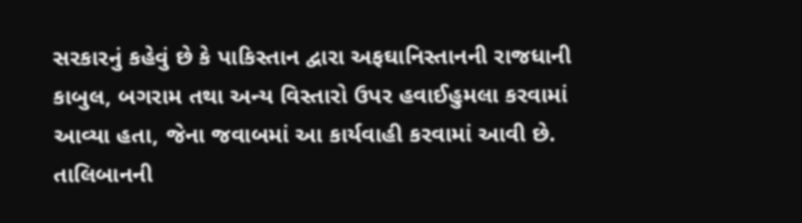સરકારનું કહેવું છે કે પાકિસ્તાન દ્વારા અફઘાનિસ્તાનની રાજધાની કાબુલ, બગરામ તથા અન્ય વિસ્તારો ઉપર હવાઈહુમલા કરવામાં આવ્યા હતા, જેના જવાબમાં આ કાર્યવાહી કરવામાં આવી છે.
તાલિબાનની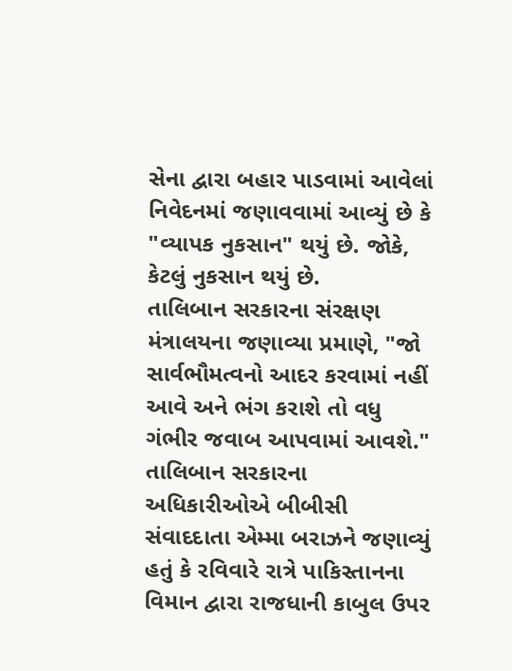સેના દ્વારા બહાર પાડવામાં આવેલાં નિવેદનમાં જણાવવામાં આવ્યું છે કે "વ્યાપક નુકસાન" થયું છે. જોકે, કેટલું નુકસાન થયું છે.
તાલિબાન સરકારના સંરક્ષણ મંત્રાલયના જણાવ્યા પ્રમાણે, "જો સાર્વભૌમત્વનો આદર કરવામાં નહીં આવે અને ભંગ કરાશે તો વધુ ગંભીર જવાબ આપવામાં આવશે."
તાલિબાન સરકારના અધિકારીઓએ બીબીસી સંવાદદાતા એમ્મા બરાઝને જણાવ્યું હતું કે રવિવારે રાત્રે પાકિસ્તાનના વિમાન દ્વારા રાજધાની કાબુલ ઉપર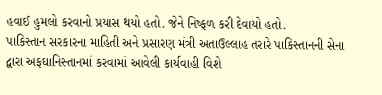હવાઈ હુમલો કરવાનો પ્રયાસ થયો હતો. જેને નિષ્ફળ કરી દેવાયો હતો.
પાકિસ્તાન સરકારના માહિતી અને પ્રસારણ મંત્રી અતાઉલ્લાહ તરારે પાકિસ્તાનની સેના દ્વારા અફઘાનિસ્તાનમાં કરવામાં આવેલી કાર્યવાહી વિશે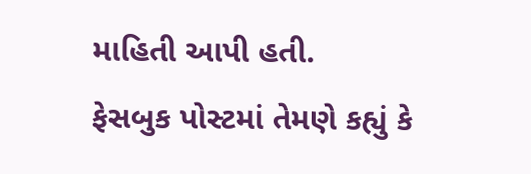માહિતી આપી હતી.
ફેસબુક પોસ્ટમાં તેમણે કહ્યું કે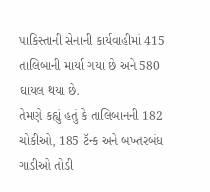પાકિસ્તાની સેનાની કાર્યવાહીમાં 415 તાલિબાની માર્યા ગયા છે અને 580 ઘાયલ થયા છે.
તેમણે કહ્યું હતું કે તાલિબાનની 182 ચોકીઓ, 185 ટૅન્ક અને બખ્તરબંધ ગાડીઓ તોડી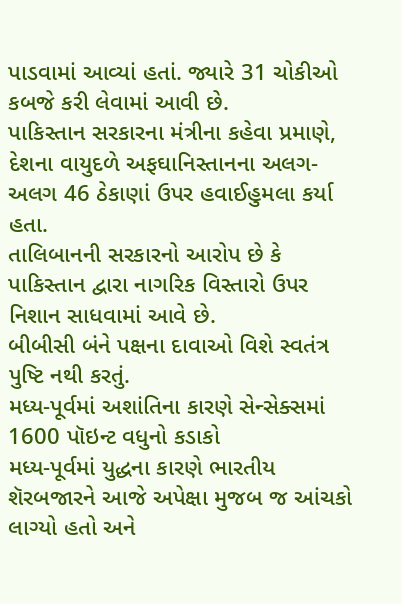પાડવામાં આવ્યાં હતાં. જ્યારે 31 ચોકીઓ કબજે કરી લેવામાં આવી છે.
પાકિસ્તાન સરકારના મંત્રીના કહેવા પ્રમાણે, દેશના વાયુદળે અફઘાનિસ્તાનના અલગ-અલગ 46 ઠેકાણાં ઉપર હવાઈહુમલા કર્યા હતા.
તાલિબાનની સરકારનો આરોપ છે કે પાકિસ્તાન દ્વારા નાગરિક વિસ્તારો ઉપર નિશાન સાધવામાં આવે છે.
બીબીસી બંને પક્ષના દાવાઓ વિશે સ્વતંત્ર પુષ્ટિ નથી કરતું.
મધ્ય-પૂર્વમાં અશાંતિના કારણે સેન્સેક્સમાં 1600 પૉઇન્ટ વધુનો કડાકો
મધ્ય-પૂર્વમાં યુદ્ધના કારણે ભારતીય શૅરબજારને આજે અપેક્ષા મુજબ જ આંચકો લાગ્યો હતો અને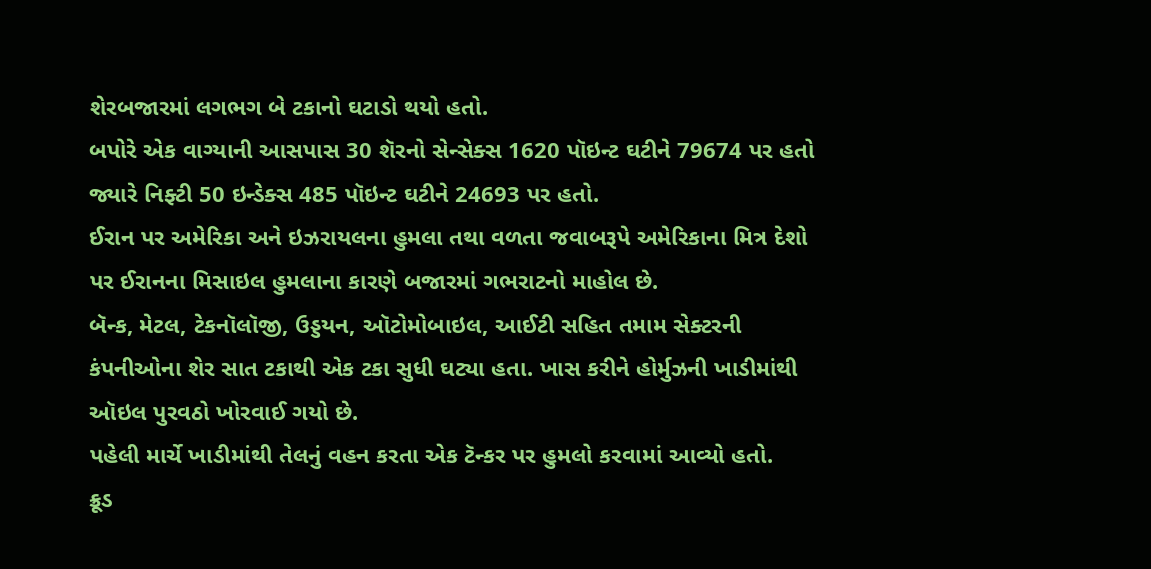શેરબજારમાં લગભગ બે ટકાનો ઘટાડો થયો હતો.
બપોરે એક વાગ્યાની આસપાસ 30 શૅરનો સેન્સેક્સ 1620 પૉઇન્ટ ઘટીને 79674 પર હતો જ્યારે નિફ્ટી 50 ઇન્ડેક્સ 485 પૉઇન્ટ ઘટીને 24693 પર હતો.
ઈરાન પર અમેરિકા અને ઇઝરાયલના હુમલા તથા વળતા જવાબરૂપે અમેરિકાના મિત્ર દેશો પર ઈરાનના મિસાઇલ હુમલાના કારણે બજારમાં ગભરાટનો માહોલ છે.
બૅન્ક, મેટલ, ટેકનૉલૉજી, ઉડ્ડયન, ઑટોમોબાઇલ, આઈટી સહિત તમામ સેક્ટરની કંપનીઓના શેર સાત ટકાથી એક ટકા સુધી ઘટ્યા હતા. ખાસ કરીને હોર્મુઝની ખાડીમાંથી ઑઇલ પુરવઠો ખોરવાઈ ગયો છે.
પહેલી માર્ચે ખાડીમાંથી તેલનું વહન કરતા એક ટૅન્કર પર હુમલો કરવામાં આવ્યો હતો.
ક્રૂડ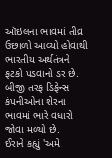ઑઇલના ભાવમાં તીવ્ર ઉછાળો આવ્યો હોવાથી ભારતીય અર્થતંત્રને ફટકો પડવાનો ડર છે.
બીજી તરફ ડિફેન્સ કંપનીઓના શેરના ભાવમાં ભારે વધારો જોવા મળ્યો છે.
ઈરાને કહ્યું 'અમે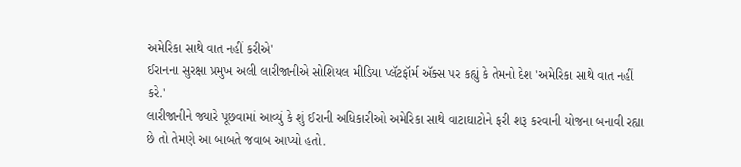અમેરિકા સાથે વાત નહીં કરીએ'
ઈરાનના સુરક્ષા પ્રમુખ અલી લારીજાનીએ સોશિયલ મીડિયા પ્લૅટફૉર્મ ઍક્સ પર કહ્યું કે તેમનો દેશ 'અમેરિકા સાથે વાત નહીં કરે.'
લારીજાનીને જ્યારે પૂછવામાં આવ્યું કે શું ઈરાની અધિકારીઓ અમેરિકા સાથે વાટાઘાટોને ફરી શરૂ કરવાની યોજના બનાવી રહ્યા છે તો તેમણે આ બાબતે જવાબ આપ્યો હતો.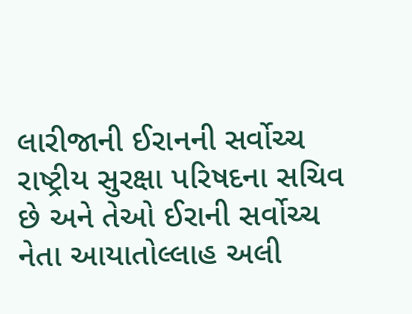લારીજાની ઈરાનની સર્વોચ્ચ રાષ્ટ્રીય સુરક્ષા પરિષદના સચિવ છે અને તેઓ ઈરાની સર્વોચ્ચ નેતા આયાતોલ્લાહ અલી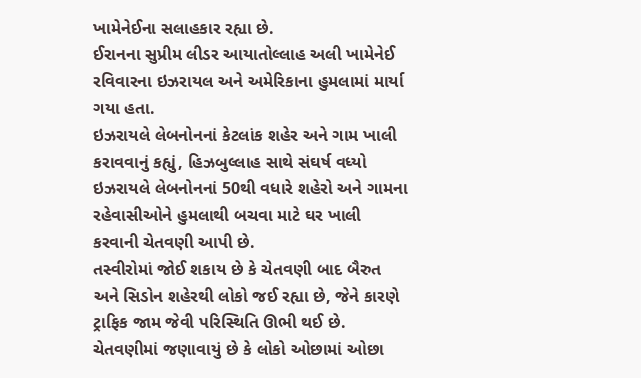ખામેનેઈના સલાહકાર રહ્યા છે.
ઈરાનના સુપ્રીમ લીડર આયાતોલ્લાહ અલી ખામેનેઈ રવિવારના ઇઝરાયલ અને અમેરિકાના હુમલામાં માર્યા ગયા હતા.
ઇઝરાયલે લેબનોનનાં કેટલાંક શહેર અને ગામ ખાલી કરાવવાનું કહ્યું, હિઝબુલ્લાહ સાથે સંઘર્ષ વધ્યો
ઇઝરાયલે લેબનોનનાં 50થી વધારે શહેરો અને ગામના રહેવાસીઓને હુમલાથી બચવા માટે ઘર ખાલી કરવાની ચેતવણી આપી છે.
તસ્વીરોમાં જોઈ શકાય છે કે ચેતવણી બાદ બૈરુત અને સિડોન શહેરથી લોકો જઈ રહ્યા છે, જેને કારણે ટ્રાફિક જામ જેવી પરિસ્થિતિ ઊભી થઈ છે.
ચેતવણીમાં જણાવાયું છે કે લોકો ઓછામાં ઓછા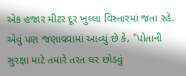એક હજાર મીટર દૂર ખુલ્લા વિસ્તારમાં જતા રહે.
એવું પણ જણાવવામાં આવ્યું છે કે, "પોતાની સુરક્ષા માટે તમારે તરત ઘર છોડવું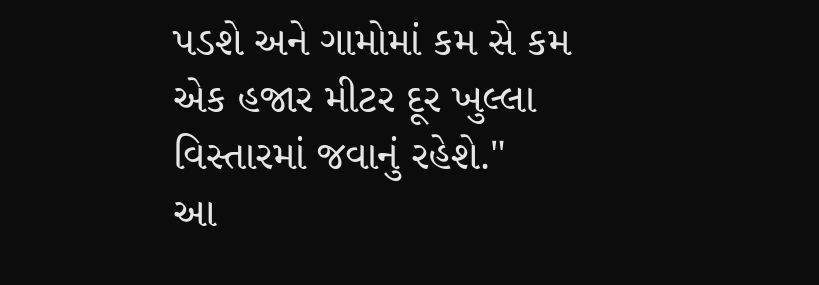પડશે અને ગામોમાં કમ સે કમ એક હજાર મીટર દૂર ખુલ્લા વિસ્તારમાં જવાનું રહેશે."
આ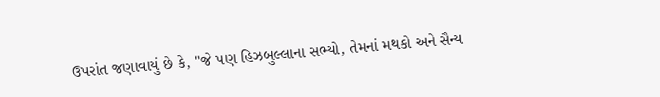ઉપરાંત જણાવાયું છે કે, "જે પણ હિઝબુલ્લાના સભ્યો, તેમનાં મથકો અને સૈન્ય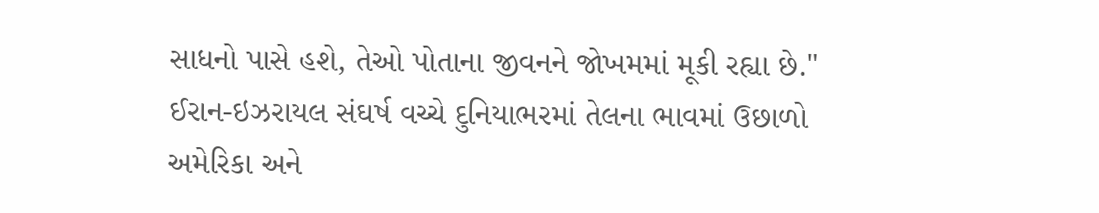સાધનો પાસે હશે, તેઓ પોતાના જીવનને જોખમમાં મૂકી રહ્યા છે."
ઈરાન-ઇઝરાયલ સંઘર્ષ વચ્ચે દુનિયાભરમાં તેલના ભાવમાં ઉછાળો
અમેરિકા અને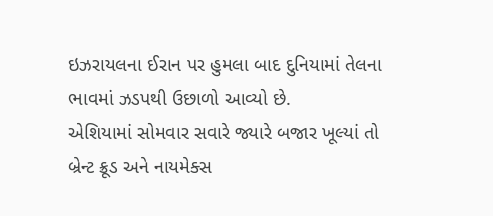ઇઝરાયલના ઈરાન પર હુમલા બાદ દુનિયામાં તેલના ભાવમાં ઝડપથી ઉછાળો આવ્યો છે.
એશિયામાં સોમવાર સવારે જ્યારે બજાર ખૂલ્યાં તો બ્રેન્ટ ક્રૂડ અને નાયમેક્સ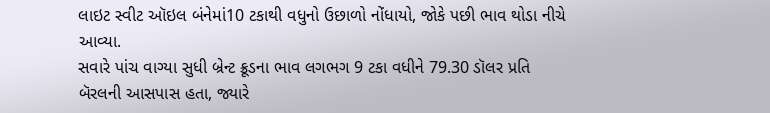લાઇટ સ્વીટ ઑઇલ બંનેમાં10 ટકાથી વધુનો ઉછાળો નોંધાયો, જોકે પછી ભાવ થોડા નીચે આવ્યા.
સવારે પાંચ વાગ્યા સુધી બ્રેન્ટ ક્રૂડના ભાવ લગભગ 9 ટકા વધીને 79.30 ડૉલર પ્રતિ બૅરલની આસપાસ હતા, જ્યારે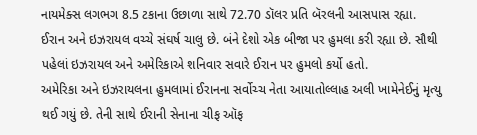નાયમેક્સ લગભગ 8.5 ટકાના ઉછાળા સાથે 72.70 ડૉલર પ્રતિ બૅરલની આસપાસ રહ્યા.
ઈરાન અને ઇઝરાયલ વચ્ચે સંઘર્ષ ચાલુ છે. બંને દેશો એક બીજા પર હુમલા કરી રહ્યા છે. સૌથી પહેલાં ઇઝરાયલ અને અમેરિકાએ શનિવાર સવારે ઈરાન પર હુમલો કર્યો હતો.
અમેરિકા અને ઇઝરાયલના હુમલામાં ઈરાનના સર્વોચ્ચ નેતા આયાતોલ્લાહ અલી ખામેનેઈનું મૃત્યુ થઈ ગયું છે. તેની સાથે ઈરાની સેનાના ચીફ ઑફ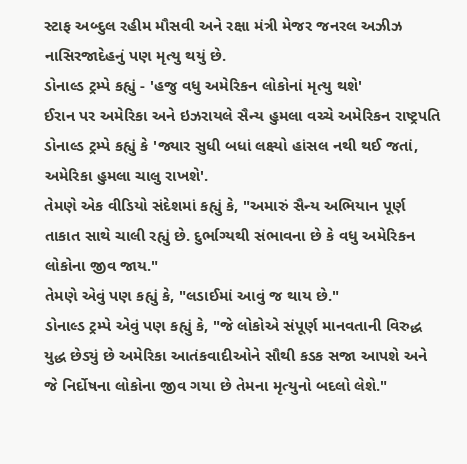સ્ટાફ અબ્દુલ રહીમ મૌસવી અને રક્ષા મંત્રી મેજર જનરલ અઝીઝ નાસિરજાદેહનું પણ મૃત્યુ થયું છે.
ડોનાલ્ડ ટ્રમ્પે કહ્યું - 'હજુ વધુ અમેરિકન લોકોનાં મૃત્યુ થશે'
ઈરાન પર અમેરિકા અને ઇઝરાયલે સૈન્ય હુમલા વચ્ચે અમેરિકન રાષ્ટ્રપતિ ડોનાલ્ડ ટ્રમ્પે કહ્યું કે 'જ્યાર સુધી બધાં લક્ષ્યો હાંસલ નથી થઈ જતાં, અમેરિકા હુમલા ચાલુ રાખશે'.
તેમણે એક વીડિયો સંદેશમાં કહ્યું કે, "અમારું સૈન્ય અભિયાન પૂર્ણ તાકાત સાથે ચાલી રહ્યું છે. દુર્ભાગ્યથી સંભાવના છે કે વધુ અમેરિકન લોકોના જીવ જાય."
તેમણે એવું પણ કહ્યું કે, "લડાઈમાં આવું જ થાય છે."
ડોનાલ્ડ ટ્રમ્પે એવું પણ કહ્યું કે, "જે લોકોએ સંપૂર્ણ માનવતાની વિરુદ્ધ યુદ્ધ છેડ્યું છે અમેરિકા આતંકવાદીઓને સૌથી કડક સજા આપશે અને જે નિર્દોષના લોકોના જીવ ગયા છે તેમના મૃત્યુનો બદલો લેશે."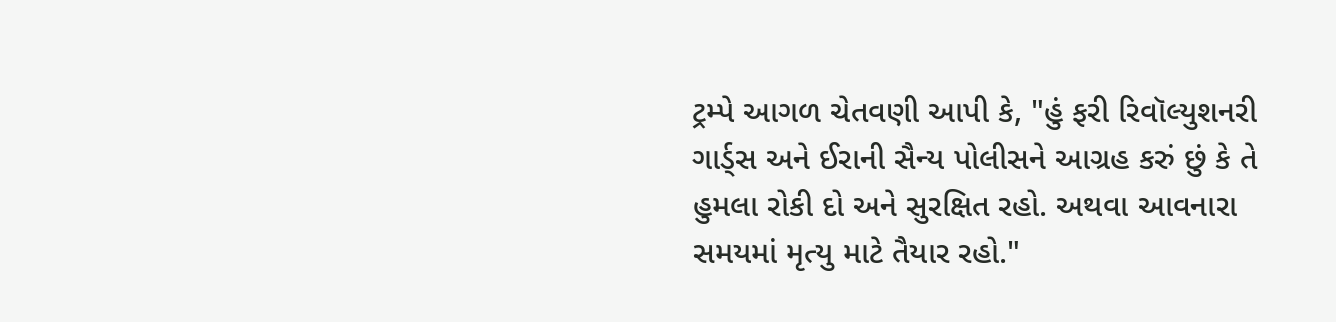ટ્રમ્પે આગળ ચેતવણી આપી કે, "હું ફરી રિવૉલ્યુશનરી ગાર્ડ્સ અને ઈરાની સૈન્ય પોલીસને આગ્રહ કરું છું કે તે હુમલા રોકી દો અને સુરક્ષિત રહો. અથવા આવનારા સમયમાં મૃત્યુ માટે તૈયાર રહો."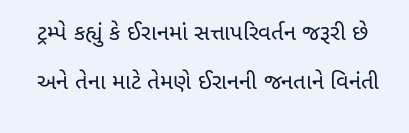ટ્રમ્પે કહ્યું કે ઈરાનમાં સત્તાપરિવર્તન જરૂરી છે અને તેના માટે તેમણે ઈરાનની જનતાને વિનંતી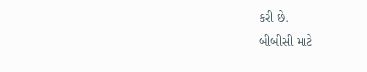કરી છે.
બીબીસી માટે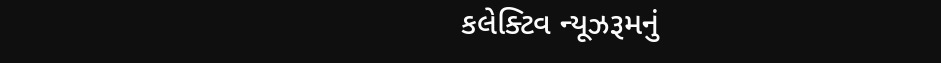કલેક્ટિવ ન્યૂઝરૂમનું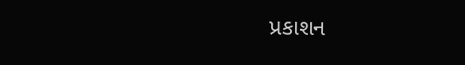પ્રકાશન